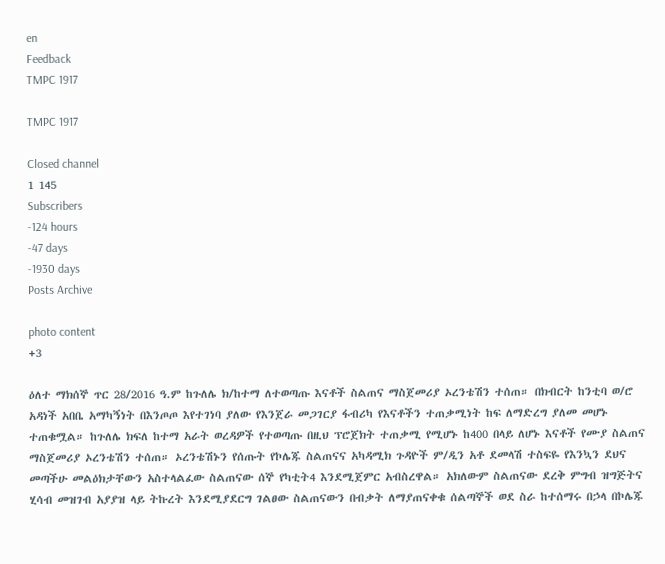en
Feedback
TMPC 1917

TMPC 1917

Closed channel
1 145
Subscribers
-124 hours
-47 days
-1930 days
Posts Archive

photo content
+3

ዕለተ ማክሰኞ ጥር 28/2016 ዓ.ም ከጉለሌ ክ/ከተማ ለተወጣጡ እናቶች ስልጠና ማስጀመሪያ ኦረንቴሽን ተሰጠ። በክብርት ከንቲባ ወ/ሮ አዳነች አበቤ አማካኝነት በእንጦጦ እየተገነባ ያለው የእንጀራ መጋገርያ ፋብሪካ የእናቶችን ተጠቃሚነት ከፍ ለማድረግ ያለመ መሆኑ ተጠቁሟል። ከጉለሌ ክፍለ ከተማ አራት ወረዳዎች የተወጣጡ በዚህ ፕሮጀክት ተጠቃሚ የሚሆኑ ከ400 በላይ ለሆኑ እናቶች የሙያ ስልጠና ማስጀመሪያ ኦረንቴሽን ተሰጠ። ኦረንቴሽኑን የሰጡት የኮሌጁ ስልጠናና አካዳሚክ ጉዳዮች ም/ዲን አቶ ደመላሽ ተስፍዬ የእንኳን ደህና መጣችሁ መልዕክታቸውን አስተላልፈው ስልጠናው ሰኞ የካቲት4 እንደሚጀምር አብስረዋል። አክለውም ስልጠናው ደረቅ ምግብ ዝግጅትና ሂሳብ መዝገብ አያያዝ ላይ ትኩረት እንደሚያደርግ ገልፀው ስልጠናውን በብቃት ለማያጠናቀቁ ሰልጣኞች ወደ ስራ ከተሰማሩ በኃላ በኮሌጁ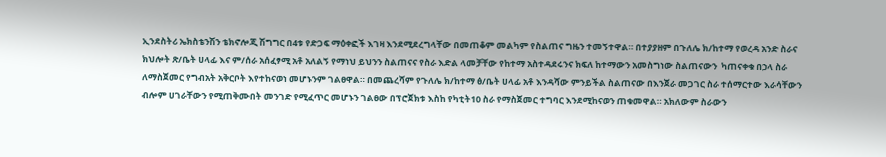ኢንደስትሪ ኤክስቴንሽን ቴክኖሎጂ ሽግግር በ4ቱ የድጋፍ ማዕቀፎች እገዛ እንደሚደረግላቸው በመጠቆም መልካም የስልጠና ግዜን ተመኝተዋል። በተያያዘም በጉለሌ ክ/ከተማ የወረዳ አንድ ስራና ክህሎት ጽ/ቤት ሀላፊ እና ም/ሰራ አሰፈፃሚ አቶ አለልኝ የማነህ ይህንን ስልጠናና የስራ እድል ላመቻቸው የከተማ አስተዳደሩንና ክፍለ ከተማውን አመስግነው ስልጠናውን  ካጠናቀቁ በኃላ ስራ ለማስጀመር የግብአት አቅርቦት እየተከናወነ መሆኑንም ገልፀዋል። በመጨረሻም የጉለሌ ክ/ከተማ ፅ/ቤት ሀላፊ አቶ እንዳሻው ምንይችል ስልጠናው በእንጀራ መጋገር ስራ ተሰማርተው እራሳቸውን ብሎም ሀገራቸውን የሚጠቅሙበት መንገድ የሚፈጥር መሆኑን ገልፀው በፕሮጀክቱ እስከ የካቲት10 ስራ የማስጀመር ተግባር እንደሚከናወን ጠቁመዋል። አክለውም ስራውን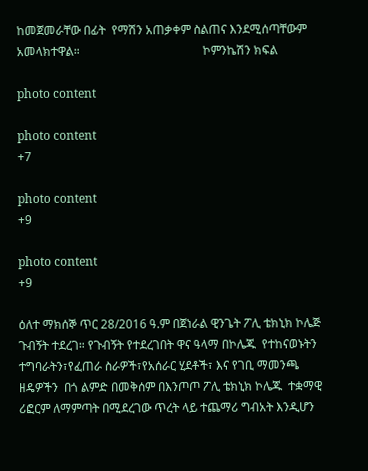ከመጀመራቸው በፊት  የማሽን አጠቃቀም ስልጠና እንደሚሰጣቸውም አመላክተዋል።                                         ኮምንኬሽን ክፍል

photo content

photo content
+7

photo content
+9

photo content
+9

ዕለተ ማክሰኞ ጥር 28/2016 ዓ.ም በጀነራል ዊንጌት ፖሊ ቴክኒክ ኮሌጅ ጉብኝት ተደረገ። የጉብኝት የተደረገበት ዋና ዓላማ በኮሌጁ  የተከናወኑትን ተግባራትን፣የፈጠራ ስራዎች፣የአሰራር ሂደቶች፣ እና የገቢ ማመንጫ  ዘዴዎችን  በጎ ልምድ በመቅሰም በእንጦጦ ፖሊ ቴክኒክ ኮሌጁ  ተቋማዊ ሪፎርም ለማምጣት በሚደረገው ጥረት ላይ ተጨማሪ ግብአት እንዲሆን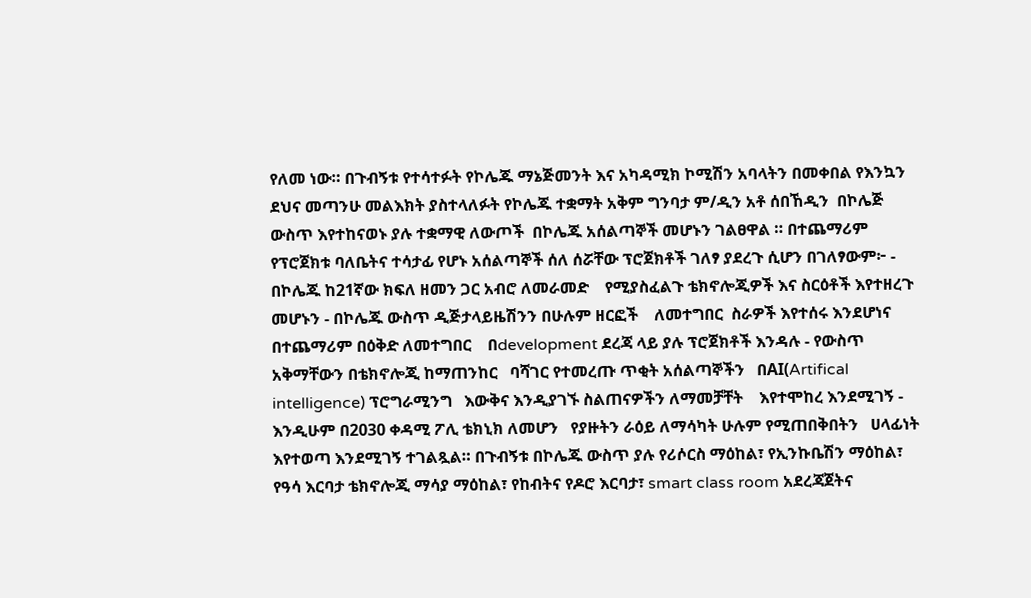የለመ ነው። በጉብኝቱ የተሳተፉት የኮሌጁ ማኔጅመንት እና አካዳሚክ ኮሚሽን አባላትን በመቀበል የእንኳን ደህና መጣንሁ መልእክት ያስተላለፉት የኮሌጁ ተቋማት አቅም ግንባታ ም/ዲን አቶ ሰበኸዲን  በኮሌጅ ውስጥ እየተከናወኑ ያሉ ተቋማዊ ለውጦች  በኮሌጁ አሰልጣኞች መሆኑን ገልፀዋል ። በተጨማሪም የፕሮጀክቱ ባለቤትና ተሳታፊ የሆኑ አሰልጣኞች ሰለ ሰሯቸው ፕሮጀክቶች ገለፃ ያደረጉ ሲሆን በገለፃውም፦ - በኮሌጁ ከ21ኛው ክፍለ ዘመን ጋር አብሮ ለመራመድ    የሚያስፈልጉ ቴክኖሎጂዎች እና ስርዕቶች እየተዘረጉ     መሆኑን - በኮሌጁ ውስጥ ዲጅታላይዜሽንን በሁሉም ዘርፎች    ለመተግበር  ስራዎች እየተሰሩ እንደሆነና    በተጨማሪም በዕቅድ ለመተግበር    በdevelopment ደረጃ ላይ ያሉ ፕሮጀክቶች እንዳሉ - የውስጥ አቅማቸውን በቴክኖሎጂ ከማጠንከር   ባሻገር የተመረጡ ጥቂት አሰልጣኞችን   በAI(Artifical intelligence) ፕሮግራሚንግ   እውቅና እንዲያገኙ ስልጠናዎችን ለማመቻቸት    እየተሞከረ እንደሚገኝ - እንዲሁም በ2030 ቀዳሚ ፖሊ ቴክኒክ ለመሆን   የያዙትን ራዕይ ለማሳካት ሁሉም የሚጠበቅበትን   ሀላፊነት እየተወጣ እንደሚገኝ ተገልጿል። በጉብኝቱ በኮሌጁ ውስጥ ያሉ የሪሶርስ ማዕከል፣ የኢንኩቤሽን ማዕከል፣ የዓሳ እርባታ ቴክኖሎጂ ማሳያ ማዕከል፣ የከብትና የዶሮ እርባታ፣ smart class room አደረጃጀትና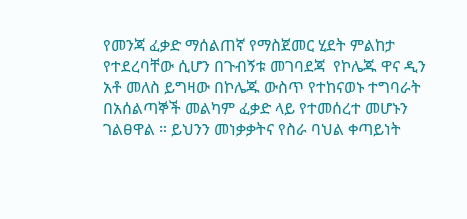የመንጃ ፈቃድ ማሰልጠኛ የማስጀመር ሂደት ምልከታ የተደረባቸው ሲሆን በጉብኝቱ መገባደጃ  የኮሌጁ ዋና ዲን አቶ መለስ ይግዛው በኮሌጁ ውስጥ የተከናወኑ ተግባራት በአሰልጣኞች መልካም ፈቃድ ላይ የተመሰረተ መሆኑን ገልፀዋል ። ይህንን መነቃቃትና የስራ ባህል ቀጣይነት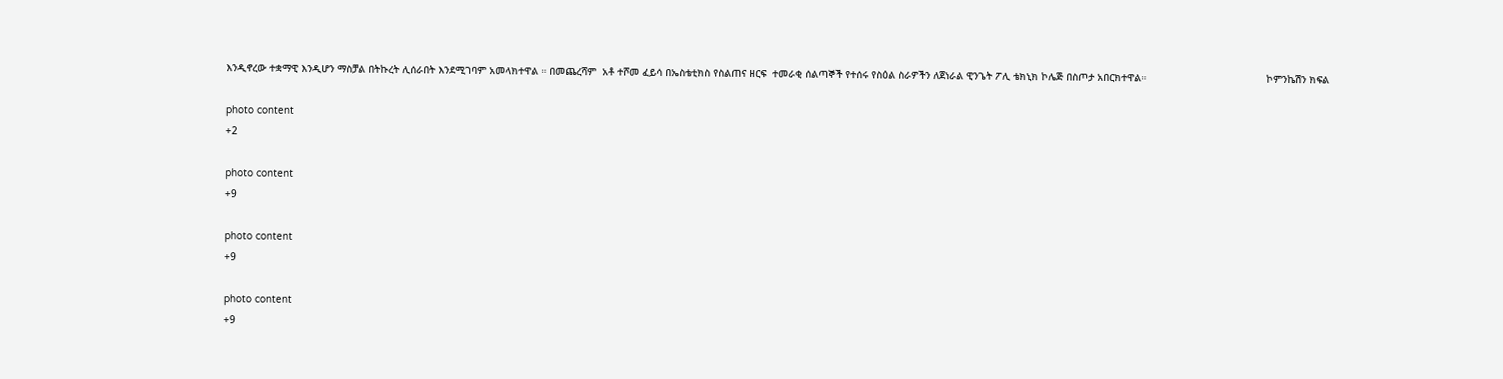እንዲኖረው ተቋማዊ እንዲሆን ማስቻል በትኩረት ሊሰራበት እንደሚገባም አመላክተዋል ። በመጨረሻም  አቶ ተሾመ ፈይሳ በኤስቴቲክስ የስልጠና ዘርፍ  ተመራቂ ሰልጣኞች የተሰሩ የስዕል ስራዎችን ለጀነራል ዊንጌት ፖሊ ቴክኒክ ኮሌጅ በስጦታ አበርክተዋል።                                        ኮምንኬሽን ክፍል

photo content
+2

photo content
+9

photo content
+9

photo content
+9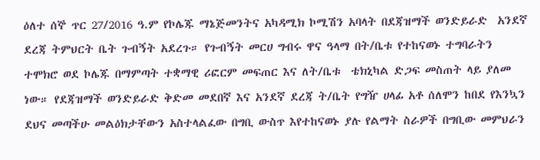ዕለተ ሰኞ ጥር 27/2016 ዓ.ም የኮሌጁ ማኔጅመንትና አካዳሚክ ኮሚሽን አባላት በደጃዝማች ወንድይራድ  አንደኛ ደረጃ ትምህርት ቤት ጉብኝት አደረጉ። የጉብኝት መርሀ ግብሩ ዋና ዓላማ በት/ቤቱ የተከናወኑ ተግባራትን ተሞክሮ ወደ ኮሌጁ በማምጣት ተቋማዊ ሪፎርም መፍጠር እና ለት/ቤቱ  ቴክኒካል ድጋፍ መስጠት ላይ ያለመ ነው። የደጃዝማች ወንድይራድ ቅድመ መደበኛ እና አንደኛ ደረጃ ት/ቤት የግዥ ሀላፊ አቶ ሰለሞን ከበደ የእንኳን ደህና መጣችሁ መልዕክታቸውን አስተላልፈው በግቢ ውስጥ እየተከናወኑ ያሉ የልማት ስራዎች በግቢው መምህራን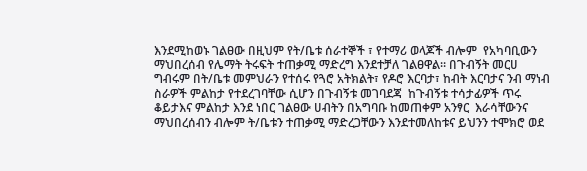እንደሚከወኑ ገልፀው በዚህም የት/ቤቱ ሰራተኞች ፣ የተማሪ ወላጆች ብሎም  የአካባቢውን ማህበረሰብ የሌማት ትሩፍት ተጠቃሚ ማድረግ እንደተቻለ ገልፀዋል። በጉብኝት መርሀ ግብሩም በት/ቤቱ መምህራን የተሰሩ የጓሮ አትክልት፣ የዶሮ እርባታ፣ ከብት እርባታና ንብ ማነብ ስራዎች ምልከታ የተደረገባቸው ሲሆን በጉብኝቱ መገባደጃ  ከጉብኝቱ ተሳታፊዎች ጥሩ ቆይታእና ምልከታ እንደ ነበር ገልፀው ሀብትን በአግባቡ ከመጠቀም አንፃር  እራሳቸውንና ማህበረሰብን ብሎም ት/ቤቱን ተጠቃሚ ማድረጋቸውን እንደተመለከቱና ይህንን ተሞክሮ ወደ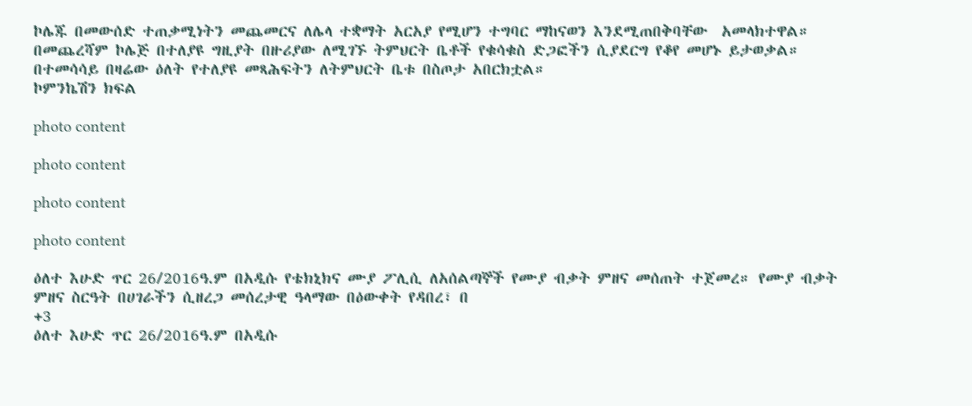ኮሌጁ በመውሰድ ተጠቃሚነትን መጨመርና ለሌላ ተቋማት አርአያ የሚሆን ተግባር ማከናወን እንደሚጠበቅባቸው  አመላክተዋል። በመጨረሻም ኮሌጅ በተለያዩ ግዚያት በዙሪያው ለሚገኙ ትምህርት ቤቶች የቁሳቁስ ድጋፎችን ሲያደርግ የቆየ መሆኑ ይታወቃል። በተመሳሳይ በዛሬው ዕለት የተለያዩ መጻሕፍትን ለትምህርት ቤቱ በስጦታ አበርክቷል።                                                                         ኮምንኬሽን ክፍል

photo content

photo content

photo content

photo content

ዕለተ እሁድ ጥር 26/2016ዓ.ም በአዲሱ የቴክኒክና ሙያ ፖሊሲ ለአሰልጣኞች የሙያ ብቃት ምዘና መሰጠት ተጀመረ። የሙያ ብቃት ምዘና ስርዓት በሀገራችን ሲዘረጋ መሰረታዊ ዓላማው በዕውቀት የዳበረ፣ በ
+3
ዕለተ እሁድ ጥር 26/2016ዓ.ም በአዲሱ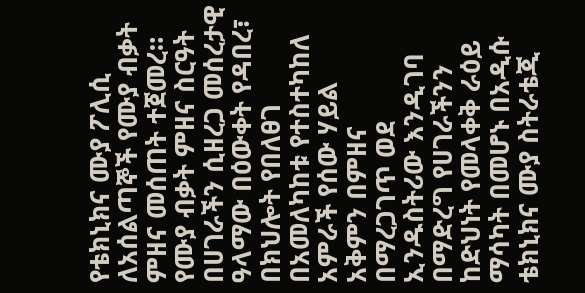የቴክኒክና ሙያ ፖሊሲ ለአሰልጣኞች የሙያ ብቃት ምዘና መሰጠት ተጀመረ። የሙያ ብቃት ምዘና ስርዓት በሀገራችን ሲዘረጋ መሰረታዊ ዓላማው በዕውቀት የዳበረ፣ በክህሎት የበለፀገ በአመለካከቱ የተስተካከለ አምራች የሰው ሃይል አቅምን በምዘና በማረጋገጥ ወደ ኢንዱስትሪው እንዲገባ በማድረግ የሀገራችንን ከድህነት የመላቀቅ ራዕይ ማሳካት በመሆኑ በአዲሱ ቴክኒክና ሙያ ስትራቴጂ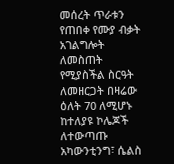መሰረት ጥራቱን የጠበቀ የሙያ ብቃት  አገልግሎት ለመስጠት የሚያስችል ስርዓት ለመዘርጋት በዛሬው ዕለት 70 ለሚሆኑ ከተለያዩ ኮሌጆች ለተውጣጡ  አካውንቲንግ፣ ሴልስ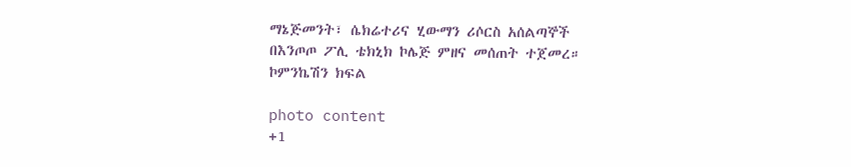ማኔጅመንት፣ ሴክሬተሪና ሂውማን ሪሶርስ አሰልጣኞች በእንጦጦ ፖሊ ቴክኒክ ኮሌጅ ምዘና መሰጠት ተጀመረ።                                            ኮምንኬሽን ክፍል

photo content
+1